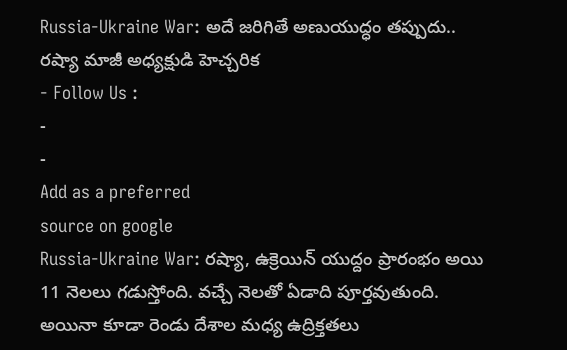Russia-Ukraine War: అదే జరిగితే అణుయుద్ధం తప్పుదు.. రష్యా మాజీ అధ్యక్షుడి హెచ్చరిక
- Follow Us :
-
-
Add as a preferred
source on google
Russia-Ukraine War: రష్యా, ఉక్రెయిన్ యుద్దం ప్రారంభం అయి 11 నెలలు గడుస్తోంది. వచ్చే నెలతో ఏడాది పూర్తవుతుంది. అయినా కూడా రెండు దేశాల మధ్య ఉద్రిక్తతలు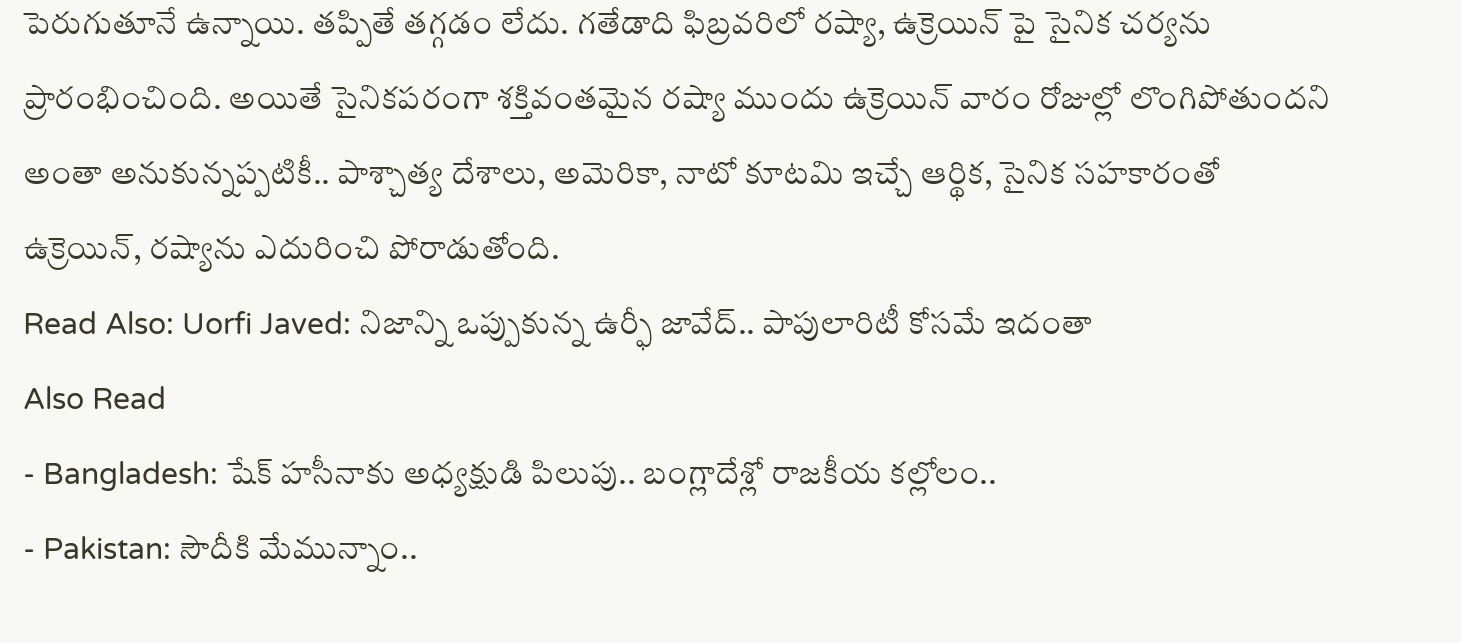పెరుగుతూనే ఉన్నాయి. తప్పితే తగ్గడం లేదు. గతేడాది ఫిబ్రవరిలో రష్యా, ఉక్రెయిన్ పై సైనిక చర్యను ప్రారంభించింది. అయితే సైనికపరంగా శక్తివంతమైన రష్యా ముందు ఉక్రెయిన్ వారం రోజుల్లో లొంగిపోతుందని అంతా అనుకున్నప్పటికీ.. పాశ్చాత్య దేశాలు, అమెరికా, నాటో కూటమి ఇచ్చే ఆర్థిక, సైనిక సహకారంతో ఉక్రెయిన్, రష్యాను ఎదురించి పోరాడుతోంది.
Read Also: Uorfi Javed: నిజాన్ని ఒప్పుకున్న ఉర్ఫీ జావేద్.. పాపులారిటీ కోసమే ఇదంతా
Also Read
- Bangladesh: షేక్ హసీనాకు అధ్యక్షుడి పిలుపు.. బంగ్లాదేశ్లో రాజకీయ కల్లోలం..
- Pakistan: సౌదీకి మేమున్నాం..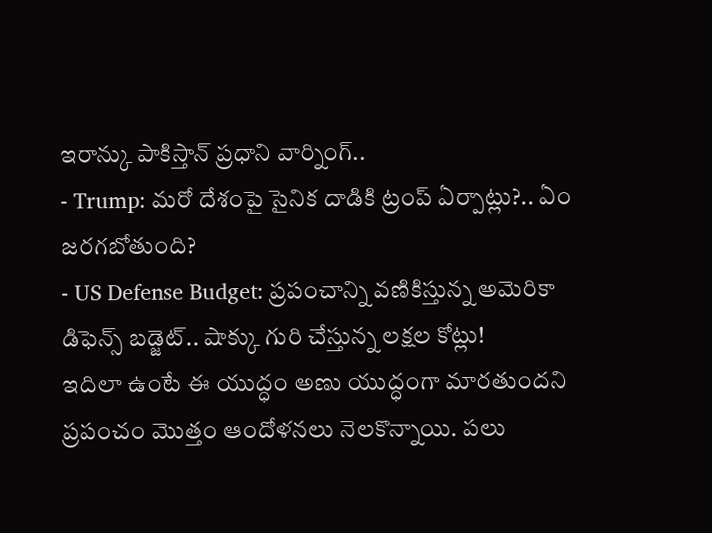ఇరాన్కు పాకిస్తాన్ ప్రధాని వార్నింగ్..
- Trump: మరో దేశంపై సైనిక దాడికి ట్రంప్ ఏర్పాట్లు?.. ఏం జరగబోతుంది?
- US Defense Budget: ప్రపంచాన్ని వణికిస్తున్న అమెరికా డిఫెన్స్ బడ్జెట్.. షాక్కు గురి చేస్తున్న లక్షల కోట్లు!
ఇదిలా ఉంటే ఈ యుద్ధం అణు యుద్ధంగా మారతుందని ప్రపంచం మొత్తం ఆందోళనలు నెలకొన్నాయి. పలు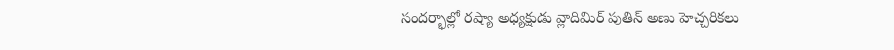సందర్భాల్లో రష్యా అధ్యక్షుడు వ్లాదిమిర్ పుతిన్ అణు హెచ్చరికలు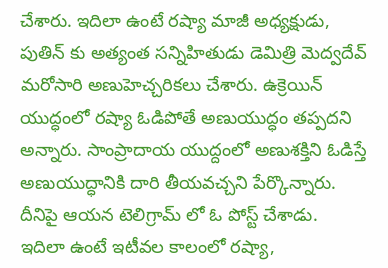చేశారు. ఇదిలా ఉంటే రష్యా మాజీ అధ్యక్షుడు, పుతిన్ కు అత్యంత సన్నిహితుడు డెమిత్రి మెద్వదేవ్ మరోసారి అణుహెచ్చరికలు చేశారు. ఉక్రెయిన్ యుద్ధంలో రష్యా ఓడిపోతే అణుయుద్ధం తప్పదని అన్నారు. సాంప్రాదాయ యుద్దంలో అణుశక్తిని ఓడిస్తే అణుయుద్ధానికి దారి తీయవచ్చని పేర్కొన్నారు. దీనిపై ఆయన టెలిగ్రామ్ లో ఓ పోస్ట్ చేశాడు.
ఇదిలా ఉంటే ఇటీవల కాలంలో రష్యా,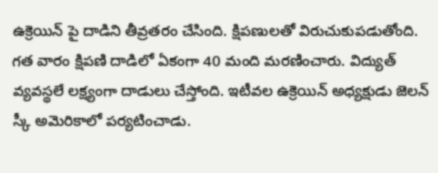ఉక్రెయిన్ పై దాడిని తీవ్రతరం చేసింది. క్షిపణులతో విరుచుకుపడుతోంది. గత వారం క్షిపణి దాడిలో ఏకంగా 40 మంది మరణించారు. విద్యుత్ వ్యవస్థలే లక్ష్యంగా దాడులు చేస్తోంది. ఇటీవల ఉక్రెయిన్ అధ్యక్షుడు జెలన్ స్కీ అమెరికాలో పర్యటించాడు.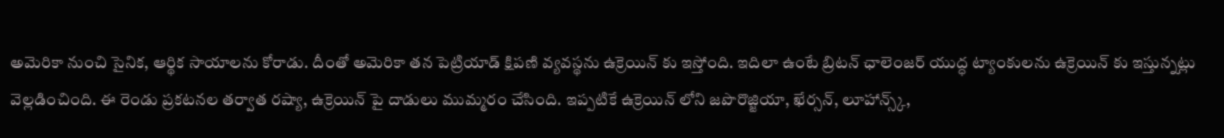అమెరికా నుంచి సైనిక, ఆర్థిక సాయాలను కోరాడు. దీంతో అమెరికా తన పెట్రియాడ్ క్షిపణి వ్యవస్థను ఉక్రెయిన్ కు ఇస్తోంది. ఇదిలా ఉంటే బ్రిటన్ ఛాలెంజర్ యుద్ధ ట్యాంకులను ఉక్రెయిన్ కు ఇస్తున్నట్లు వెల్లడించింది. ఈ రెండు ప్రకటనల తర్వాత రష్యా, ఉక్రెయిన్ పై దాడులు ముమ్మరం చేసింది. ఇప్పటికే ఉక్రెయిన్ లోని జపొరొజ్జియా, ఖేర్సన్, లూహాన్స్క్,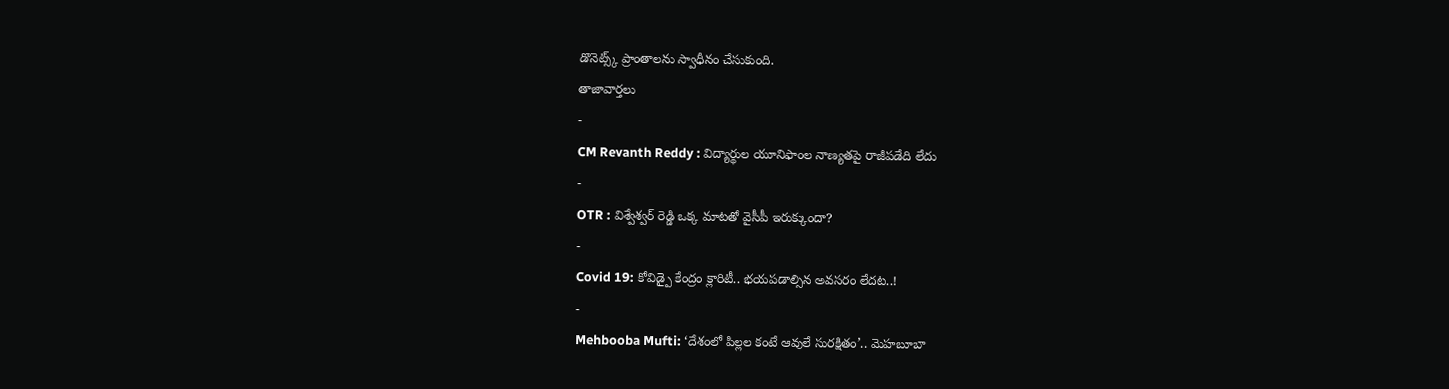డొనెట్స్క్ ప్రాంతాలను స్వాధీనం చేసుకుంది.
తాజావార్తలు
-
CM Revanth Reddy : విద్యార్థుల యూనిఫాంల నాణ్యతపై రాజీపడేది లేదు
-
OTR : విశ్వేశ్వర్ రెడ్డి ఒక్క మాటతో వైసీపీ ఇరుక్కుందా?
-
Covid 19: కోవిడ్పై కేంద్రం క్లారిటీ.. భయపడాల్సిన అవసరం లేదట..!
-
Mehbooba Mufti: ‘దేశంలో పిల్లల కంటే ఆవులే సురక్షితం’.. మెహబూబా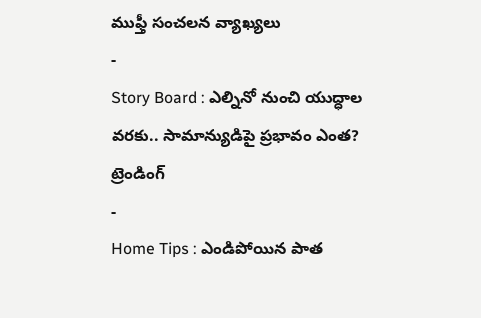ముఫ్తీ సంచలన వ్యాఖ్యలు
-
Story Board : ఎల్నినో నుంచి యుద్ధాల వరకు.. సామాన్యుడిపై ప్రభావం ఎంత?
ట్రెండింగ్
-
Home Tips : ఎండిపోయిన పాత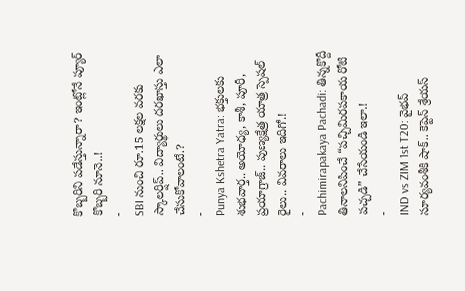కొబ్బరిని పడేస్తున్నారా? ఇంట్లోనే ప్యూర్ కొబ్బరి నూనె..!
-
SBI నుంచి రూ.15 లక్షల వరకు స్కాలర్షిప్.. విద్యార్థులు దరఖాస్తు ఎలా చేసుకోవాలంటే.?
-
Punya Kshetra Yatra: భక్తులకు శుభవార్త.. అయోధ్య, కాశీ, పూరీ, ప్రయాగ్రాజ్.. పుణ్యక్షేత్ర యాత్ర స్పెషల్ రైలు.. వివరాలు ఇదిగో.!
-
Pachimirapakaya Pachadi: తిన్నకొద్దీ తినాలనిపించే “పచ్చిమిరపకాయ రోటి పచ్చడి” చేసేయండి ఇలా.!
-
IND vs ZIM 1st T20: వైభవ్ సూర్యవంశీకి షాక్.. కెప్టెన్ శ్రేయస్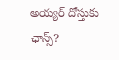అయ్యర్ దోస్తుకు ఛాన్స్?